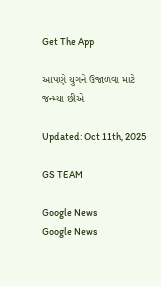Get The App

આપણે યુગને ઉજાળવા માટે જન્મ્યા છીએ

Updated: Oct 11th, 2025

GS TEAM

Google News
Google News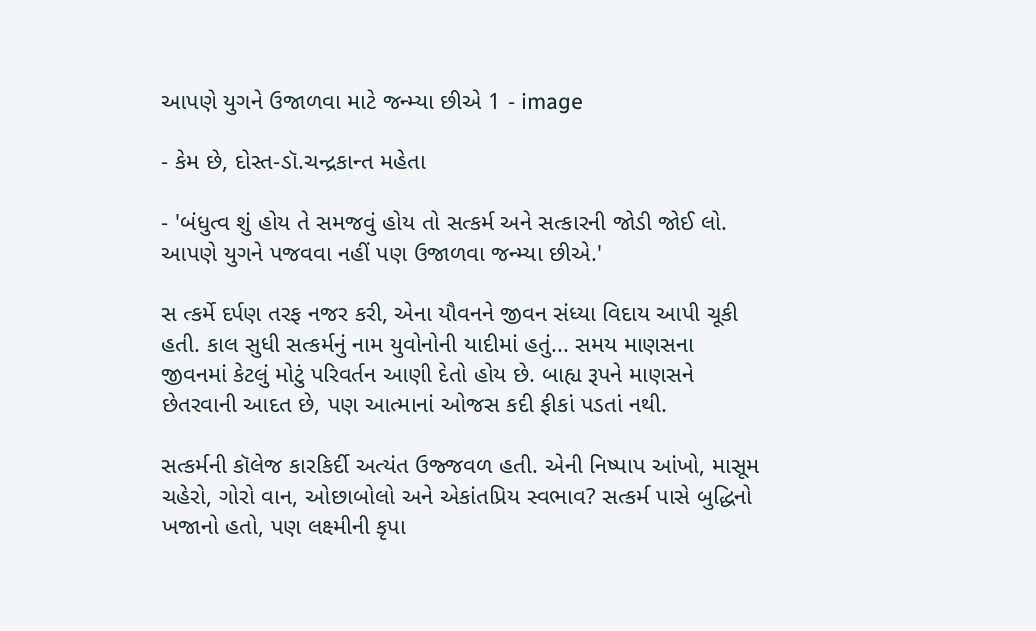આપણે યુગને ઉજાળવા માટે જન્મ્યા છીએ 1 - image

- કેમ છે, દોસ્ત-ડૉ.ચન્દ્રકાન્ત મહેતા

- 'બંધુત્વ શું હોય તે સમજવું હોય તો સત્કર્મ અને સત્કારની જોડી જોઈ લો. આપણે યુગને પજવવા નહીં પણ ઉજાળવા જન્મ્યા છીએ.'

સ ત્કર્મે દર્પણ તરફ નજર કરી, એના યૌવનને જીવન સંધ્યા વિદાય આપી ચૂકી હતી. કાલ સુધી સત્કર્મનું નામ યુવોનોની યાદીમાં હતું... સમય માણસના જીવનમાં કેટલું મોટું પરિવર્તન આણી દેતો હોય છે. બાહ્ય રૂપને માણસને છેતરવાની આદત છે, પણ આત્માનાં ઓજસ કદી ફીકાં પડતાં નથી.

સત્કર્મની કૉલેજ કારકિર્દી અત્યંત ઉજ્જવળ હતી. એની નિષ્પાપ આંખો, માસૂમ ચહેરો, ગોરો વાન, ઓછાબોલો અને એકાંતપ્રિય સ્વભાવ? સત્કર્મ પાસે બુદ્ધિનો ખજાનો હતો, પણ લક્ષ્મીની કૃપા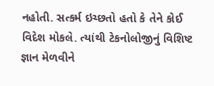નહોતી. સત્કર્મ ઇચ્છતો હતો કે તેને કોઈ વિદેશ મોકલે. ત્યાંથી ટેકનોલોજીનું વિશિષ્ટ જ્ઞાન મેળવીને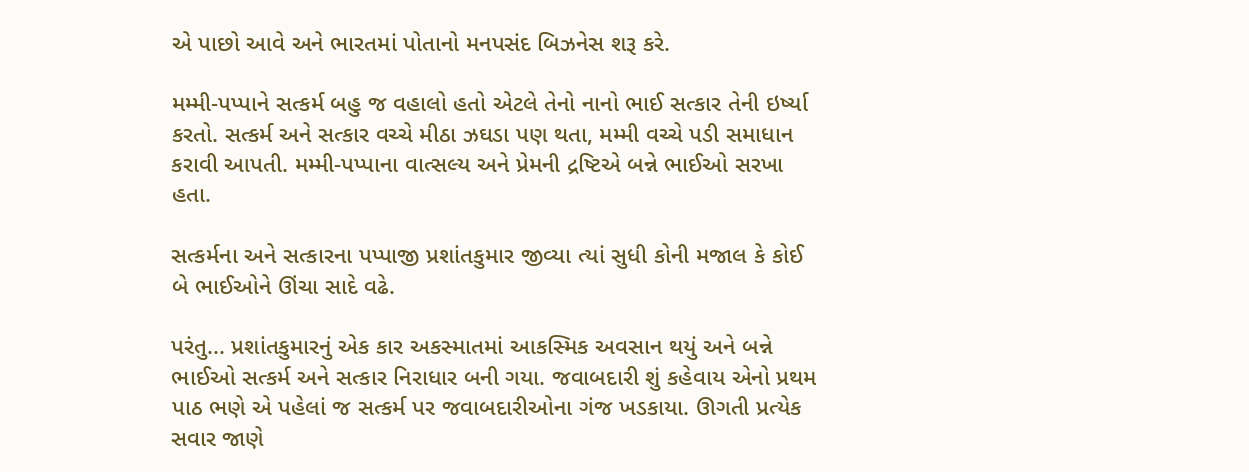એ પાછો આવે અને ભારતમાં પોતાનો મનપસંદ બિઝનેસ શરૂ કરે.

મમ્મી-પપ્પાને સત્કર્મ બહુ જ વહાલો હતો એટલે તેનો નાનો ભાઈ સત્કાર તેની ઇર્ષ્યા કરતો. સત્કર્મ અને સત્કાર વચ્ચે મીઠા ઝઘડા પણ થતા, મમ્મી વચ્ચે પડી સમાધાન કરાવી આપતી. મમ્મી-પપ્પાના વાત્સલ્ય અને પ્રેમની દ્રષ્ટિએ બન્ને ભાઈઓ સરખા હતા.

સત્કર્મના અને સત્કારના પપ્પાજી પ્રશાંતકુમાર જીવ્યા ત્યાં સુધી કોની મજાલ કે કોઈ બે ભાઈઓને ઊંચા સાદે વઢે.

પરંતુ... પ્રશાંતકુમારનું એક કાર અકસ્માતમાં આકસ્મિક અવસાન થયું અને બન્ને ભાઈઓ સત્કર્મ અને સત્કાર નિરાધાર બની ગયા. જવાબદારી શું કહેવાય એનો પ્રથમ પાઠ ભણે એ પહેલાં જ સત્કર્મ પર જવાબદારીઓના ગંજ ખડકાયા. ઊગતી પ્રત્યેક સવાર જાણે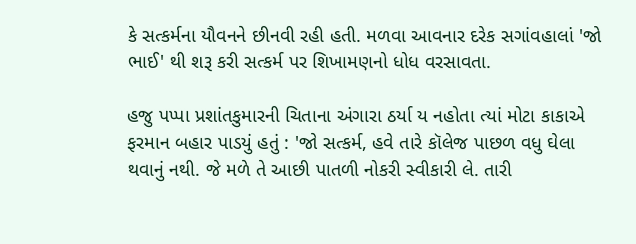કે સત્કર્મના યૌવનને છીનવી રહી હતી. મળવા આવનાર દરેક સગાંવહાલાં 'જો ભાઈ' થી શરૂ કરી સત્કર્મ પર શિખામણનો ધોધ વરસાવતા.

હજુ પપ્પા પ્રશાંતકુમારની ચિતાના અંગારા ઠર્યા ય નહોતા ત્યાં મોટા કાકાએ ફરમાન બહાર પાડયું હતું : 'જો સત્કર્મ, હવે તારે કૉલેજ પાછળ વધુ ઘેલા થવાનું નથી. જે મળે તે આછી પાતળી નોકરી સ્વીકારી લે. તારી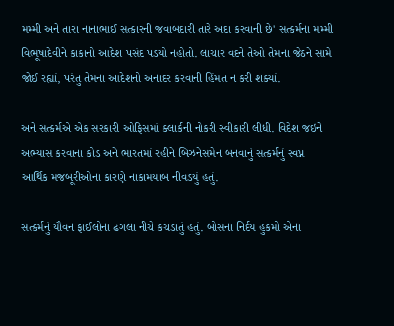મમ્મી અને તારા નાનાભાઈ સત્કારની જવાબદારી તારે અદા કરવાની છે' સત્કર્મના મમ્મી વિભૂષાદેવીને કાકાનો આદેશ પસંદ પડયો નહોતો. લાચાર વદને તેઓ તેમના જેઠને સામે જોઈ રહ્યાં, પરંતુ તેમના આદેશનો અનાદર કરવાની હિંમત ન કરી શક્યાં.

અને સત્કર્મએ એક સરકારી ઓફિસમાં ક્લાર્કની નોકરી સ્વીકારી લીધી. વિદેશ જઇને અભ્યાસ કરવાના કોડ અને ભારતમાં રહીને બિઝનેસમેન બનવાનું સત્કર્મનું સ્વપ્ન આર્થિક મજબૂરીઓના કારણે નાકામયાબ નીવડયું હતું.

સત્કર્મનું યૌવન ફાઈલોના ઢગલા નીચે કચડાતું હતું. બોસના નિર્દય હુકમો એના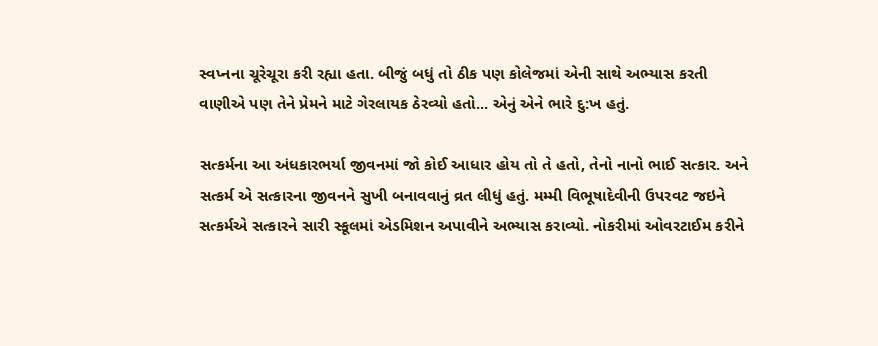સ્વપ્નના ચૂરેચૂરા કરી રહ્યા હતા. બીજું બધું તો ઠીક પણ કોલેજમાં એની સાથે અભ્યાસ કરતી વાણીએ પણ તેને પ્રેમને માટે ગેરલાયક ઠેરવ્યો હતો... એનું એને ભારે દુ:ખ હતું.

સત્કર્મના આ અંધકારભર્યા જીવનમાં જો કોઈ આધાર હોય તો તે હતો, તેનો નાનો ભાઈ સત્કાર. અને સત્કર્મ એ સત્કારના જીવનને સુખી બનાવવાનું વ્રત લીધું હતું. મમ્મી વિભૂષાદેવીની ઉપરવટ જઇને સત્કર્મએ સત્કારને સારી સ્કૂલમાં એડમિશન અપાવીને અભ્યાસ કરાવ્યો. નોકરીમાં ઓવરટાઈમ કરીને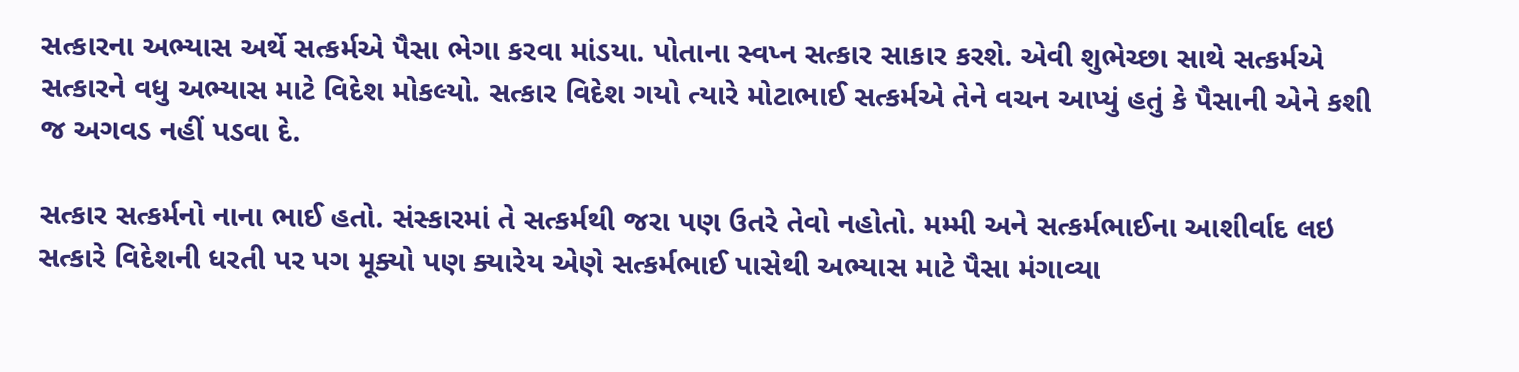સત્કારના અભ્યાસ અર્થે સત્કર્મએ પૈસા ભેગા કરવા માંડયા. પોતાના સ્વપ્ન સત્કાર સાકાર કરશે. એવી શુભેચ્છા સાથે સત્કર્મએ સત્કારને વધુ અભ્યાસ માટે વિદેશ મોકલ્યો. સત્કાર વિદેશ ગયો ત્યારે મોટાભાઈ સત્કર્મએ તેને વચન આપ્યું હતું કે પૈસાની એને કશી જ અગવડ નહીં પડવા દે.

સત્કાર સત્કર્મનો નાના ભાઈ હતો. સંસ્કારમાં તે સત્કર્મથી જરા પણ ઉતરે તેવો નહોતો. મમ્મી અને સત્કર્મભાઈના આશીર્વાદ લઇ સત્કારે વિદેશની ધરતી પર પગ મૂક્યો પણ ક્યારેય એણે સત્કર્મભાઈ પાસેથી અભ્યાસ માટે પૈસા મંગાવ્યા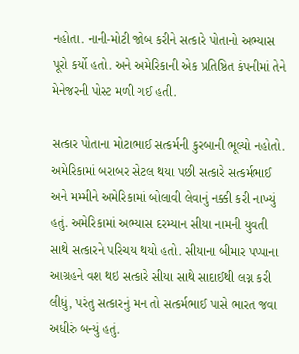નહોતા. નાની-મોટી જોબ કરીને સત્કારે પોતાનો અભ્યાસ પૂરો કર્યો હતો. અને અમેરિકાની એક પ્રતિષ્ઠિત કંપનીમાં તેને મેનેજરની પોસ્ટ મળી ગઈ હતી.

સત્કાર પોતાના મોટાભાઈ સત્કર્મની કુરબાની ભૂલ્યો નહોતો. અમેરિકામાં બરાબર સેટલ થયા પછી સત્કારે સત્કર્મભાઈ અને મમ્મીને અમેરિકામાં બોલાવી લેવાનું નક્કી કરી નાખ્યું હતું. અમેરિકામાં અભ્યાસ દરમ્યાન સીયા નામની યુવતી સાથે સત્કારને પરિચય થયો હતો. સીયાના બીમાર પપ્પાના આગ્રહને વશ થઇ સત્કારે સીયા સાથે સાદાઈથી લગ્ન કરી લીધું, પરંતુ સત્કારનું મન તો સત્કર્મભાઈ પાસે ભારત જવા અધીરું બન્યું હતું.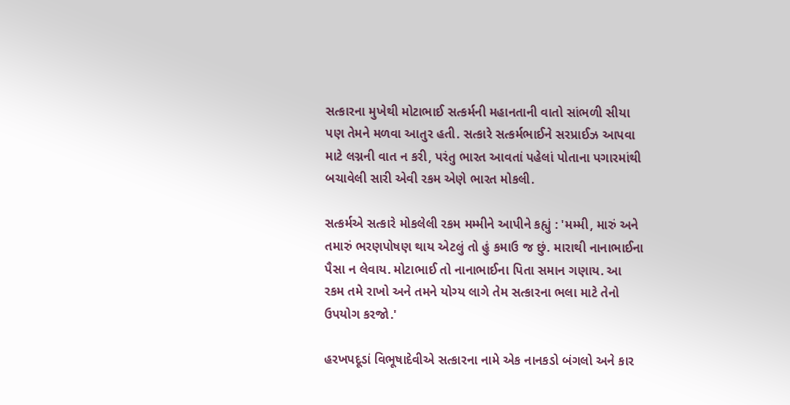સત્કારના મુખેથી મોટાભાઈ સત્કર્મની મહાનતાની વાતો સાંભળી સીયા પણ તેમને મળવા આતુર હતી. સત્કારે સત્કર્મભાઈને સરપ્રાઈઝ આપવા માટે લગ્નની વાત ન કરી, પરંતુ ભારત આવતાં પહેલાં પોતાના પગારમાંથી બચાવેલી સારી એવી રકમ એણે ભારત મોકલી.

સત્કર્મએ સત્કારે મોકલેલી રકમ મમ્મીને આપીને કહ્યું : 'મમ્મી, મારું અને તમારું ભરણપોષણ થાય એટલું તો હું કમાઉ જ છું. મારાથી નાનાભાઈના પૈસા ન લેવાય. મોટાભાઈ તો નાનાભાઈના પિતા સમાન ગણાય. આ રકમ તમે રાખો અને તમને યોગ્ય લાગે તેમ સત્કારના ભલા માટે તેનો ઉપયોગ કરજો.'

હરખપદૂડાં વિભૂષાદેવીએ સત્કારના નામે એક નાનકડો બંગલો અને કાર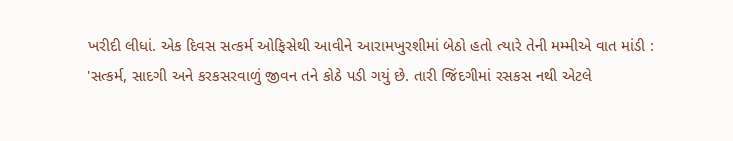ખરીદી લીધાં. એક દિવસ સત્કર્મ ઓફિસેથી આવીને આરામખુરશીમાં બેઠો હતો ત્યારે તેની મમ્મીએ વાત માંડી : 'સત્કર્મ, સાદગી અને કરકસરવાળું જીવન તને કોઠે પડી ગયું છે. તારી જિંદગીમાં રસકસ નથી એટલે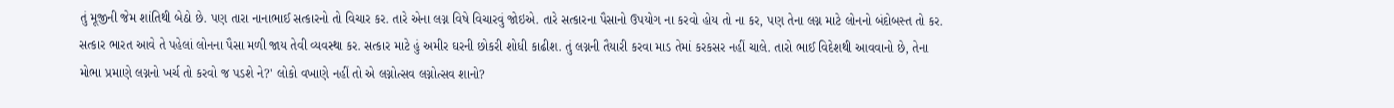તું મૂજીની જેમ શાંતિથી બેઠો છે. પણ તારા નાનાભાઈ સત્કારનો તો વિચાર કર. તારે એના લગ્ન વિષે વિચારવું જોઇએ. તારે સત્કારના પૈસાનો ઉપયોગ ના કરવો હોય તો ના કર, પણ તેના લગ્ન માટે લોનનો બંદોબસ્ત તો કર. સત્કાર ભારત આવે તે પહેલાં લોનના પૈસા મળી જાય તેવી વ્યવસ્થા કર. સત્કાર માટે હું અમીર ઘરની છોકરી શોધી કાઢીશ. તું લગ્નની તૈયારી કરવા માડ તેમાં કરકસર નહીં ચાલે. તારો ભાઈ વિદેશથી આવવાનો છે, તેના મોભા પ્રમાણે લગ્નનો ખર્ચ તો કરવો જ પડશે ને?' લોકો વખાણે નહીં તો એ લગ્નોત્સવ લગ્નોત્સવ શાનો?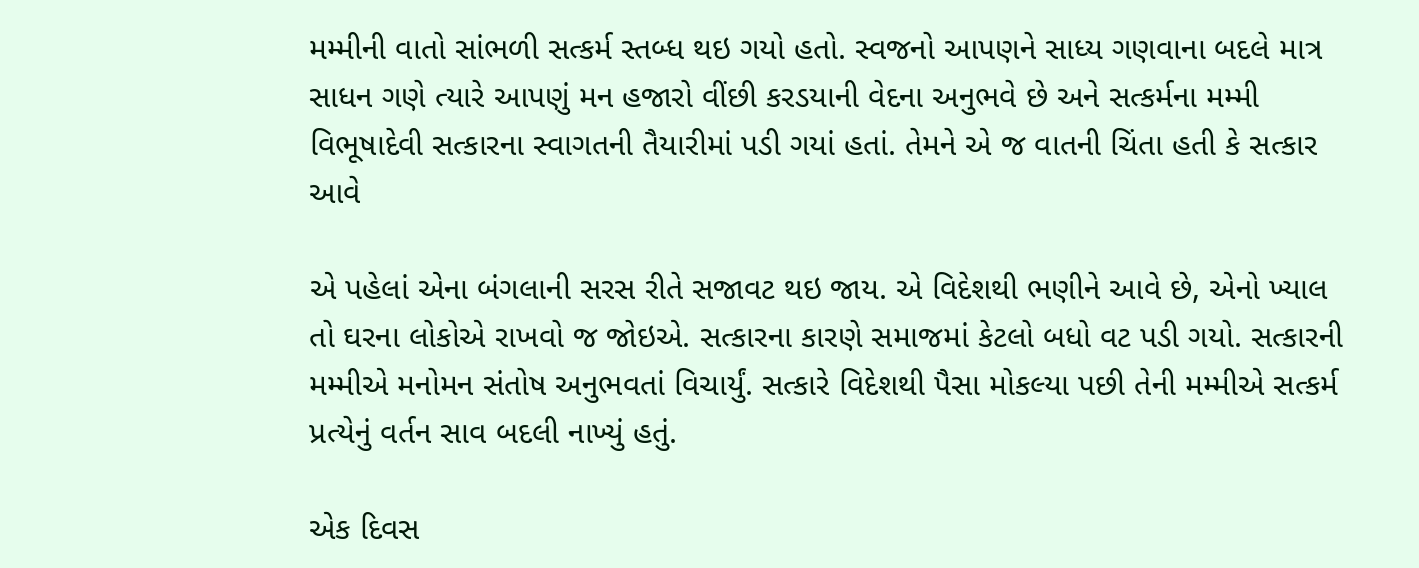મમ્મીની વાતો સાંભળી સત્કર્મ સ્તબ્ધ થઇ ગયો હતો. સ્વજનો આપણને સાધ્ય ગણવાના બદલે માત્ર સાધન ગણે ત્યારે આપણું મન હજારો વીંછી કરડયાની વેદના અનુભવે છે અને સત્કર્મના મમ્મી વિભૂષાદેવી સત્કારના સ્વાગતની તૈયારીમાં પડી ગયાં હતાં. તેમને એ જ વાતની ચિંતા હતી કે સત્કાર આવે

એ પહેલાં એના બંગલાની સરસ રીતે સજાવટ થઇ જાય. એ વિદેશથી ભણીને આવે છે, એનો ખ્યાલ તો ઘરના લોકોએ રાખવો જ જોઇએ. સત્કારના કારણે સમાજમાં કેટલો બધો વટ પડી ગયો. સત્કારની મમ્મીએ મનોમન સંતોષ અનુભવતાં વિચાર્યું. સત્કારે વિદેશથી પૈસા મોકલ્યા પછી તેની મમ્મીએ સત્કર્મ પ્રત્યેનું વર્તન સાવ બદલી નાખ્યું હતું.

એક દિવસ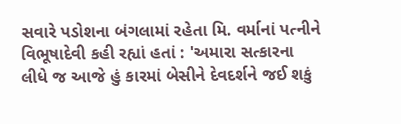સવારે પડોશના બંગલામાં રહેતા મિ. વર્માનાં પત્નીને વિભૂષાદેવી કહી રહ્યાં હતાં : 'અમારા સત્કારના લીધે જ આજે હું કારમાં બેસીને દેવદર્શને જઈ શકું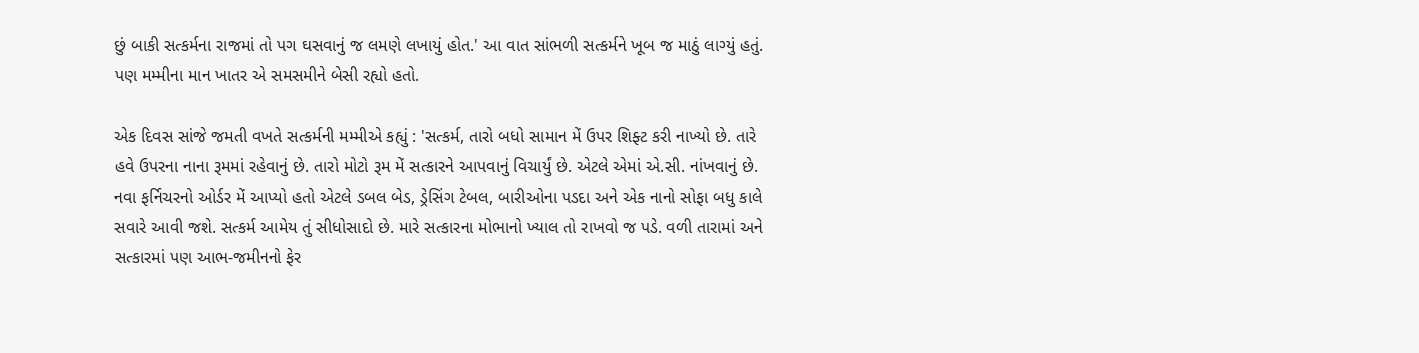છું બાકી સત્કર્મના રાજમાં તો પગ ઘસવાનું જ લમણે લખાયું હોત.' આ વાત સાંભળી સત્કર્મને ખૂબ જ માઠું લાગ્યું હતું. પણ મમ્મીના માન ખાતર એ સમસમીને બેસી રહ્યો હતો.

એક દિવસ સાંજે જમતી વખતે સત્કર્મની મમ્મીએ કહ્યું : 'સત્કર્મ, તારો બધો સામાન મેં ઉપર શિફ્ટ કરી નાખ્યો છે. તારે હવે ઉપરના નાના રૂમમાં રહેવાનું છે. તારો મોટો રૂમ મેં સત્કારને આપવાનું વિચાર્યું છે. એટલે એમાં એ.સી. નાંખવાનું છે. નવા ફર્નિચરનો ઓર્ડર મેં આપ્યો હતો એટલે ડબલ બેડ, ડ્રેસિંગ ટેબલ, બારીઓના પડદા અને એક નાનો સોફા બધુ કાલે સવારે આવી જશે. સત્કર્મ આમેય તું સીધોસાદો છે. મારે સત્કારના મોભાનો ખ્યાલ તો રાખવો જ પડે. વળી તારામાં અને સત્કારમાં પણ આભ-જમીનનો ફેર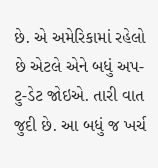છે. એ અમેરિકામાં રહેલો છે એટલે એને બધું અપ-ટુ-ડેટ જોઇએ. તારી વાત જુદી છે. આ બધું જ ખર્ચ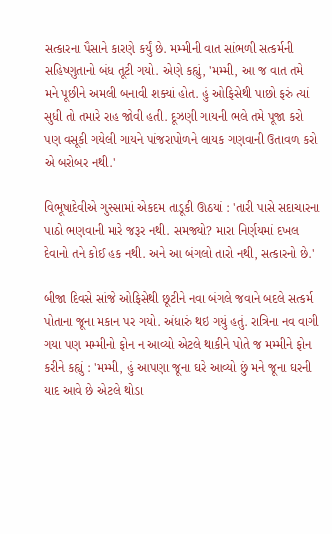સત્કારના પૈસાને કારણે કર્યું છે. મમ્મીની વાત સાંભળી સત્કર્મની સહિષ્ણુતાનો બંધ તૂટી ગયો. એણે કહ્યું, 'મમ્મી, આ જ વાત તમે મને પૂછીને અમલી બનાવી શક્યાં હોત. હું ઓફિસેથી પાછો ફરું ત્યાં સુધી તો તમારે રાહ જોવી હતી. દૂઝણી ગાયની ભલે તમે પૂજા કરો પણ વસૂકી ગયેલી ગાયને પાંજરાપોળને લાયક ગણવાની ઉતાવળ કરો એ બરોબર નથી.'

વિભૂષાદેવીએ ગુસ્સામાં એકદમ તાડૂકી ઊઠયાં : 'તારી પાસે સદાચારના પાઠો ભણવાની મારે જરૂર નથી. સમજ્યો? મારા નિર્ણયમાં દખલ દેવાનો તને કોઈ હક નથી. અને આ બંગલો તારો નથી, સત્કારનો છે.'

બીજા દિવસે સાંજે ઓફિસેથી છૂટીને નવા બંગલે જવાને બદલે સત્કર્મ પોતાના જૂના મકાન પર ગયો. અંધારું થઇ ગયું હતું. રાત્રિના નવ વાગી ગયા પણ મમ્મીનો ફોન ન આવ્યો એટલે થાકીને પોતે જ મમ્મીને ફોન કરીને કહ્યું : 'મમ્મી, હું આપણા જૂના ઘરે આવ્યો છું મને જૂના ઘરની યાદ આવે છે એટલે થોડા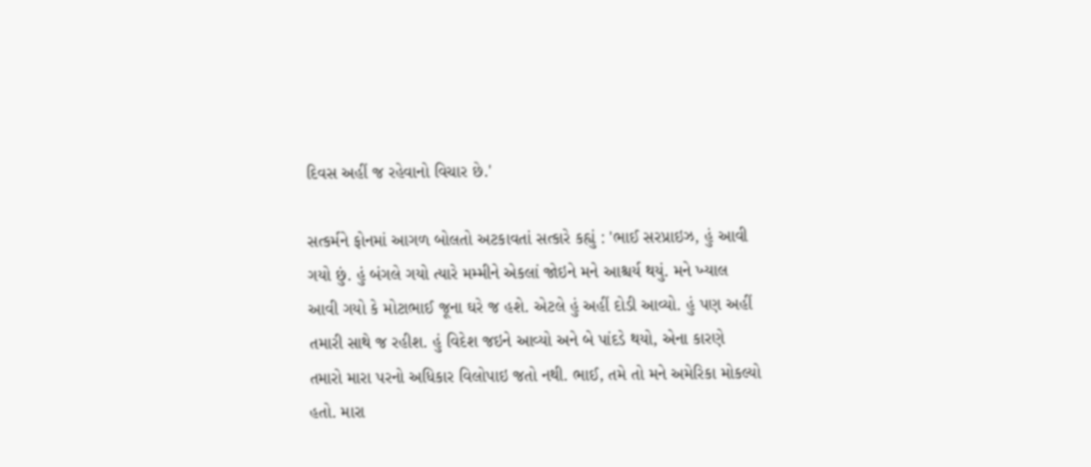દિવસ અહીં જ રહેવાનો વિચાર છે.'

સત્કર્મને ફોનમાં આગળ બોલતો અટકાવતાં સત્કારે કહ્યું : 'ભાઈ સરપ્રાઇઝ, હું આવી ગયો છું. હું બંગલે ગયો ત્યારે મમ્મીને એકલાં જોઇને મને આશ્ચર્ય થયું. મને ખ્યાલ આવી ગયો કે મોટાભાઈ જૂના ઘરે જ હશે. એટલે હું અહીં દોડી આવ્યો. હું પણ અહીં તમારી સાથે જ રહીશ. હું વિદેશ જઇને આવ્યો અને બે પાંદડે થયો, એના કારણે તમારો મારા પરનો અધિકાર વિલોપાઇ જતો નથી. ભાઈ, તમે તો મને અમેરિકા મોકલ્યો હતો. મારા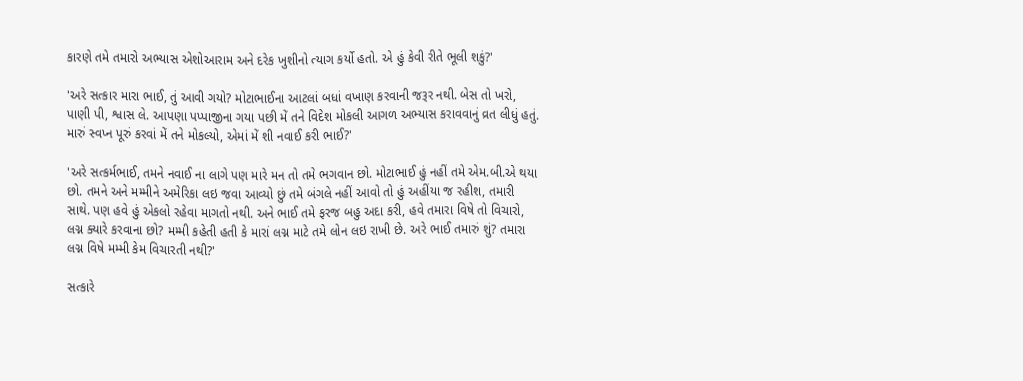કારણે તમે તમારો અભ્યાસ એશોઆરામ અને દરેક ખુશીનો ત્યાગ કર્યો હતો. એ હું કેવી રીતે ભૂલી શકું?'

'અરે સત્કાર મારા ભાઈ, તું આવી ગયો? મોટાભાઈના આટલાં બધાં વખાણ કરવાની જરૂર નથી. બેસ તો ખરો, પાણી પી, શ્વાસ લે. આપણા પપ્પાજીના ગયા પછી મેં તને વિદેશ મોકલી આગળ અભ્યાસ કરાવવાનું વ્રત લીધું હતું. મારું સ્વપ્ન પૂરું કરવાં મેં તને મોકલ્યો, એમાં મેં શી નવાઈ કરી ભાઈ?'

'અરે સત્કર્મભાઈ, તમને નવાઈ ના લાગે પણ મારે મન તો તમે ભગવાન છો. મોટાભાઈ હું નહીં તમે એમ.બી.એ થયા છો. તમને અને મમ્મીને અમેરિકા લઇ જવા આવ્યો છું તમે બંગલે નહીં આવો તો હું અહીંયા જ રહીશ, તમારી સાથે. પણ હવે હું એકલો રહેવા માગતો નથી. અને ભાઈ તમે ફરજ બહુ અદા કરી, હવે તમારા વિષે તો વિચારો, લગ્ન ક્યારે કરવાના છો? મમ્મી કહેતી હતી કે મારાં લગ્ન માટે તમે લોન લઇ રાખી છે. અરે ભાઈ તમારું શું? તમારા લગ્ન વિષે મમ્મી કેમ વિચારતી નથી?'

સત્કારે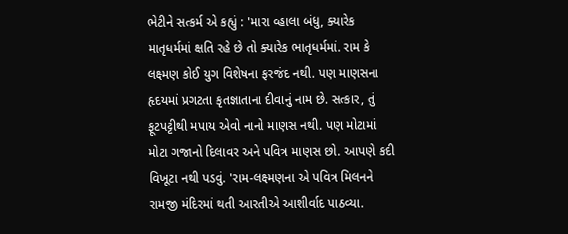ભેટીને સત્કર્મ એ કહ્યું : 'મારા વ્હાલા બંધુ, ક્યારેક માતૃધર્મમાં ક્ષતિ રહે છે તો ક્યારેક ભાતૃધર્મમાં. રામ કે લક્ષ્મણ કોઈ યુગ વિશેષના ફરજંદ નથી. પણ માણસના હૃદયમાં પ્રગટતા કૃતજ્ઞાતાના દીવાનું નામ છે. સત્કાર, તું ફૂટપટ્ટીથી મપાય એવો નાનો માણસ નથી. પણ મોટામાં મોટા ગજાનો દિલાવર અને પવિત્ર માણસ છો. આપણે કદી વિખૂટા નથી પડવું. 'રામ-લક્ષ્મણના એ પવિત્ર મિલનને રામજી મંદિરમાં થતી આરતીએ આશીર્વાદ પાઠવ્યા.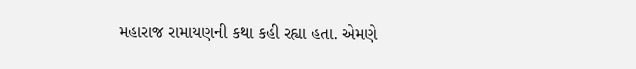મહારાજ રામાયણની કથા કહી રહ્યા હતા. એમણે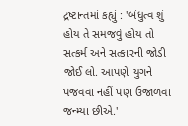દ્રષ્ટાન્તમાં કહ્યું : 'બંધુત્વ શું હોય તે સમજવું હોય તો સત્કર્મ અને સત્કારની જોડી જોઈ લો. આપણે યુગને પજવવા નહીં પણ ઉજાળવા જન્મ્યા છીએ.'